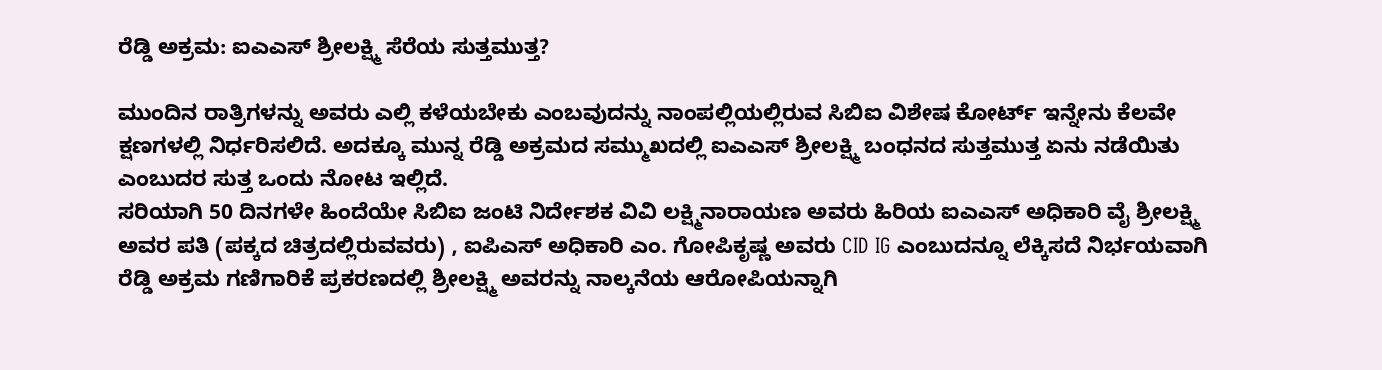ರೆಡ್ಡಿ ಅಕ್ರಮ: ಐಎಎಸ್ ಶ್ರೀಲಕ್ಷ್ಮಿ ಸೆರೆಯ ಸುತ್ತಮುತ್ತ?

ಮುಂದಿನ ರಾತ್ರಿಗಳನ್ನು ಅವರು ಎಲ್ಲಿ ಕಳೆಯಬೇಕು ಎಂಬವುದನ್ನು ನಾಂಪಲ್ಲಿಯಲ್ಲಿರುವ ಸಿಬಿಐ ವಿಶೇಷ ಕೋರ್ಟ್ ಇನ್ನೇನು ಕೆಲವೇ ಕ್ಷಣಗಳಲ್ಲಿ ನಿರ್ಧರಿಸಲಿದೆ. ಅದಕ್ಕೂ ಮುನ್ನ ರೆಡ್ಡಿ ಅಕ್ರಮದ ಸಮ್ಮುಖದಲ್ಲಿ ಐಎಎಸ್ ಶ್ರೀಲಕ್ಷ್ಮಿ ಬಂಧನದ ಸುತ್ತಮುತ್ತ ಏನು ನಡೆಯಿತು ಎಂಬುದರ ಸುತ್ತ ಒಂದು ನೋಟ ಇಲ್ಲಿದೆ.
ಸರಿಯಾಗಿ 50 ದಿನಗಳೇ ಹಿಂದೆಯೇ ಸಿಬಿಐ ಜಂಟಿ ನಿರ್ದೇಶಕ ವಿವಿ ಲಕ್ಷ್ಮಿನಾರಾಯಣ ಅವರು ಹಿರಿಯ ಐಎಎಸ್ ಅಧಿಕಾರಿ ವೈ ಶ್ರೀಲಕ್ಷ್ಮಿ ಅವರ ಪತಿ (ಪಕ್ಕದ ಚಿತ್ರದಲ್ಲಿರುವವರು) , ಐಪಿಎಸ್ ಅಧಿಕಾರಿ ಎಂ. ಗೋಪಿಕೃಷ್ಣ ಅವರು CID IG ಎಂಬುದನ್ನೂ ಲೆಕ್ಕಿಸದೆ ನಿರ್ಭಯವಾಗಿ ರೆಡ್ಡಿ ಅಕ್ರಮ ಗಣಿಗಾರಿಕೆ ಪ್ರಕರಣದಲ್ಲಿ ಶ್ರೀಲಕ್ಷ್ಮಿ ಅವರನ್ನು ನಾಲ್ಕನೆಯ ಆರೋಪಿಯನ್ನಾಗಿ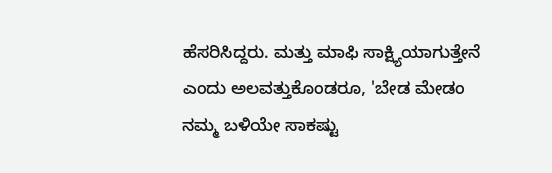ಹೆಸರಿಸಿದ್ದರು. ಮತ್ತು ಮಾಫಿ ಸಾಕ್ಷ್ಯಿಯಾಗುತ್ತೇನೆ ಎಂದು ಅಲವತ್ತುಕೊಂಡರೂ, 'ಬೇಡ ಮೇಡಂ ನಮ್ಮ ಬಳಿಯೇ ಸಾಕಷ್ಟು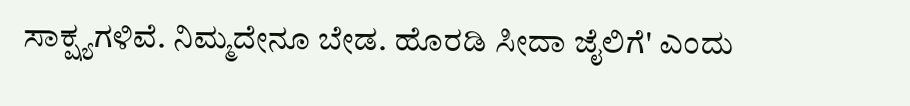ಸಾಕ್ಷ್ಯಗಳಿವೆ. ನಿಮ್ಮದೇನೂ ಬೇಡ. ಹೊರಡಿ ಸೀದಾ ಜೈಲಿಗೆ' ಎಂದು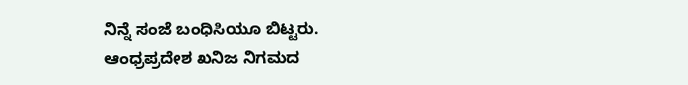ನಿನ್ನೆ ಸಂಜೆ ಬಂಧಿಸಿಯೂ ಬಿಟ್ಟರು.
ಆಂಧ್ರಪ್ರದೇಶ ಖನಿಜ ನಿಗಮದ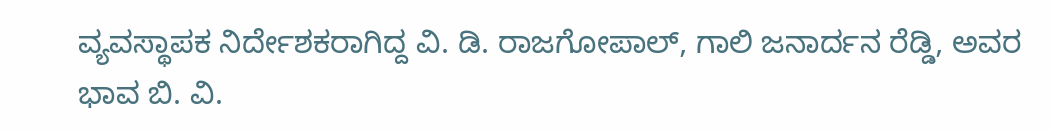ವ್ಯವಸ್ಥಾಪಕ ನಿರ್ದೇಶಕರಾಗಿದ್ದ ವಿ. ಡಿ. ರಾಜಗೋಪಾಲ್, ಗಾಲಿ ಜನಾರ್ದನ ರೆಡ್ಡಿ, ಅವರ ಭಾವ ಬಿ. ವಿ.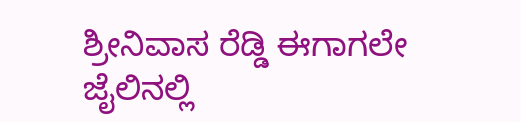ಶ್ರೀನಿವಾಸ ರೆಡ್ಡಿ ಈಗಾಗಲೇ ಜೈಲಿನಲ್ಲಿ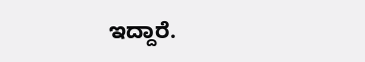ಇದ್ದಾರೆ.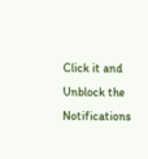Click it and Unblock the Notifications